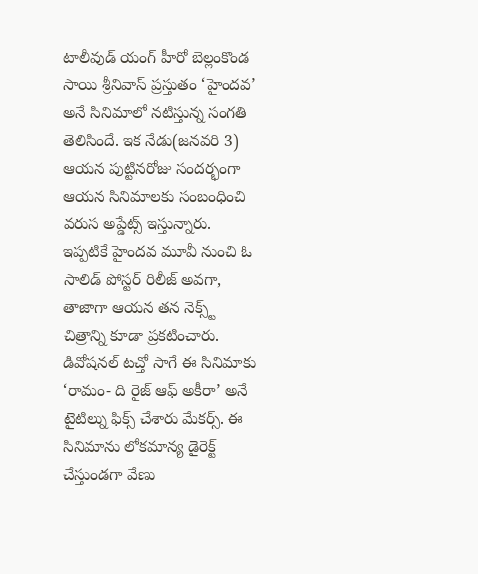టాలీవుడ్ యంగ్ హీరో బెల్లంకొండ సాయి శ్రీనివాస్ ప్రస్తుతం ‘హైందవ’ అనే సినిమాలో నటిస్తున్న సంగతి తెలిసిందే. ఇక నేడు(జనవరి 3) ఆయన పుట్టినరోజు సందర్భంగా ఆయన సినిమాలకు సంబంధించి వరుస అప్డేట్స్ ఇస్తున్నారు. ఇప్పటికే హైందవ మూవీ నుంచి ఓ సాలిడ్ పోస్టర్ రిలీజ్ అవగా, తాజాగా ఆయన తన నెక్స్ట్ చిత్రాన్ని కూడా ప్రకటించారు.
డివోషనల్ టచ్తో సాగే ఈ సినిమాకు ‘రామం- ది రైజ్ ఆఫ్ అకీరా’ అనే టైటిల్ను ఫిక్స్ చేశారు మేకర్స్. ఈ సినిమాను లోకమాన్య డైరెక్ట్ చేస్తుండగా వేణు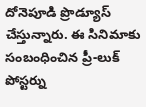దోనెపూడి ప్రొడ్యూస్ చేస్తున్నారు. ఈ సినిమాకు సంబంధించిన ప్రీ-లుక్ పోస్టర్ను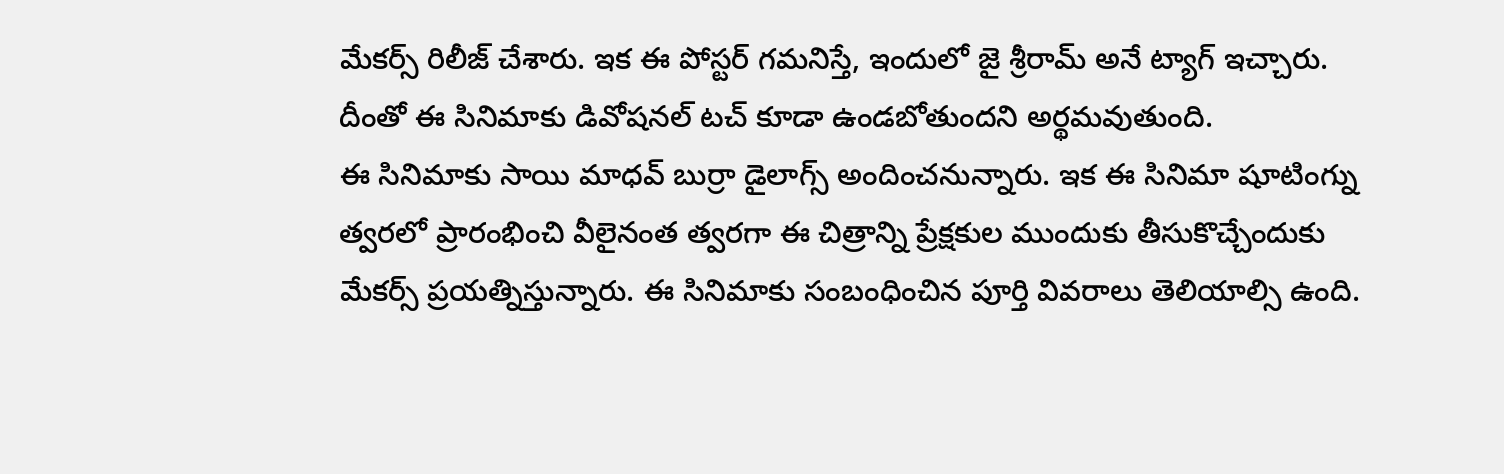మేకర్స్ రిలీజ్ చేశారు. ఇక ఈ పోస్టర్ గమనిస్తే, ఇందులో జై శ్రీరామ్ అనే ట్యాగ్ ఇచ్చారు. దీంతో ఈ సినిమాకు డివోషనల్ టచ్ కూడా ఉండబోతుందని అర్థమవుతుంది.
ఈ సినిమాకు సాయి మాధవ్ బుర్రా డైలాగ్స్ అందించనున్నారు. ఇక ఈ సినిమా షూటింగ్ను త్వరలో ప్రారంభించి వీలైనంత త్వరగా ఈ చిత్రాన్ని ప్రేక్షకుల ముందుకు తీసుకొచ్చేందుకు మేకర్స్ ప్రయత్నిస్తున్నారు. ఈ సినిమాకు సంబంధించిన పూర్తి వివరాలు తెలియాల్సి ఉంది.